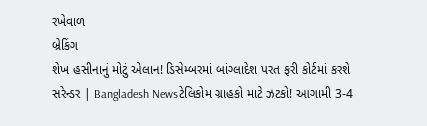રખેવાળ
બ્રેકિંગ
શેખ હસીનાનું મોટું એલાન! ડિસેમ્બરમાં બાંગ્લાદેશ પરત ફરી કોર્ટમાં કરશે સરેન્ડર | Bangladesh Newsટેલિકોમ ગ્રાહકો માટે ઝટકો! આગામી 3-4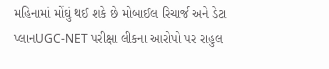મહિનામાં મોંઘું થઈ શકે છે મોબાઈલ રિચાર્જ અને ડેટા પ્લાનUGC-NET પરીક્ષા લીકના આરોપો પર રાહુલ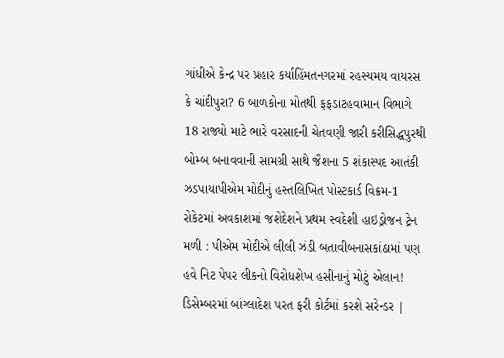ગાંધીએ કેન્દ્ર પર પ્રહાર કર્યાહિંમતનગરમાં રહસ્યમય વાયરસ કે ચાંદીપુરા? 6 બાળકોના મોતથી ફફડાટહવામાન વિભાગે 18 રાજ્યો માટે ભારે વરસાદની ચેતવણી જારી કરીસિદ્ધપુરથી બોમ્બ બનાવવાની સામગ્રી સાથે જૈશના 5 શંકાસ્પદ આતંકી ઝડપાયાપીએમ મોદીનું હસ્તલિખિત પોસ્ટકાર્ડ વિક્રમ-1 રોકેટમાં અવકાશમાં જશેદેશને પ્રથમ સ્વદેશી હાઇડ્રોજન ટ્રેન મળી : પીએમ મોદીએ લીલી ઝંડી બતાવીબનાસકાંઠામાં પણ હવે નિટ પેપર લીકનો વિરોધશેખ હસીનાનું મોટું એલાન! ડિસેમ્બરમાં બાંગ્લાદેશ પરત ફરી કોર્ટમાં કરશે સરેન્ડર |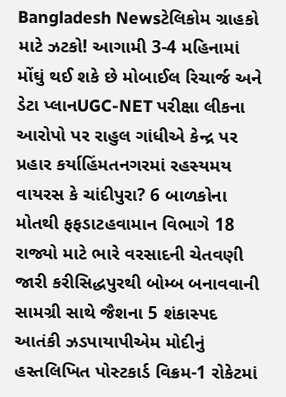Bangladesh Newsટેલિકોમ ગ્રાહકો માટે ઝટકો! આગામી 3-4 મહિનામાં મોંઘું થઈ શકે છે મોબાઈલ રિચાર્જ અને ડેટા પ્લાનUGC-NET પરીક્ષા લીકના આરોપો પર રાહુલ ગાંધીએ કેન્દ્ર પર પ્રહાર કર્યાહિંમતનગરમાં રહસ્યમય વાયરસ કે ચાંદીપુરા? 6 બાળકોના મોતથી ફફડાટહવામાન વિભાગે 18 રાજ્યો માટે ભારે વરસાદની ચેતવણી જારી કરીસિદ્ધપુરથી બોમ્બ બનાવવાની સામગ્રી સાથે જૈશના 5 શંકાસ્પદ આતંકી ઝડપાયાપીએમ મોદીનું હસ્તલિખિત પોસ્ટકાર્ડ વિક્રમ-1 રોકેટમાં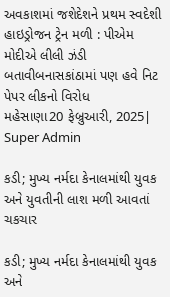અવકાશમાં જશેદેશને પ્રથમ સ્વદેશી હાઇડ્રોજન ટ્રેન મળી : પીએમ મોદીએ લીલી ઝંડી બતાવીબનાસકાંઠામાં પણ હવે નિટ પેપર લીકનો વિરોધ
મહેસાણા20 ફેબ્રુઆરી, 2025| Super Admin

કડી; મુખ્ય નર્મદા કેનાલમાંથી યુવક અને યુવતીની લાશ મળી આવતાં ચકચાર

કડી; મુખ્ય નર્મદા કેનાલમાંથી યુવક અને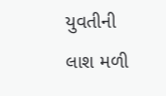યુવતીની લાશ મળી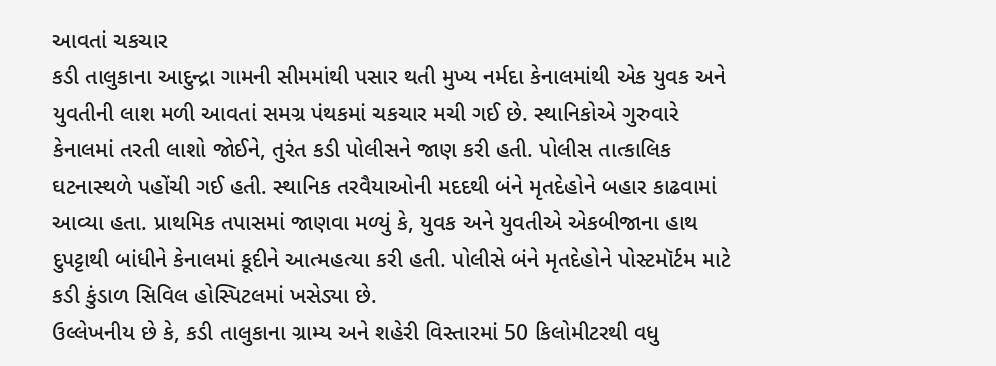આવતાં ચકચાર
કડી તાલુકાના આદુન્દ્રા ગામની સીમમાંથી પસાર થતી મુખ્ય નર્મદા કેનાલમાંથી એક યુવક અને યુવતીની લાશ મળી આવતાં સમગ્ર પંથકમાં ચકચાર મચી ગઈ છે. સ્થાનિકોએ ગુરુવારે કેનાલમાં તરતી લાશો જોઈને, તુરંત કડી પોલીસને જાણ કરી હતી. પોલીસ તાત્કાલિક ઘટનાસ્થળે પહોંચી ગઈ હતી. સ્થાનિક તરવૈયાઓની મદદથી બંને મૃતદેહોને બહાર કાઢવામાં આવ્યા હતા. પ્રાથમિક તપાસમાં જાણવા મળ્યું કે, યુવક અને યુવતીએ એકબીજાના હાથ દુપટ્ટાથી બાંધીને કેનાલમાં કૂદીને આત્મહત્યા કરી હતી. પોલીસે બંને મૃતદેહોને પોસ્ટમૉર્ટમ માટે કડી કુંડાળ સિવિલ હોસ્પિટલમાં ખસેડ્યા છે.
ઉલ્લેખનીય છે કે, કડી તાલુકાના ગ્રામ્ય અને શહેરી વિસ્તારમાં 50 કિલોમીટરથી વધુ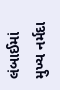લંબાઈમાં મુખ્ય નર્મદા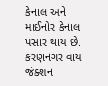કેનાલ અને માઈનોર કેનાલ પસાર થાય છે. કરણનગર વાય જંક્શન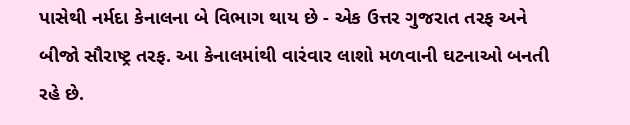પાસેથી નર્મદા કેનાલના બે વિભાગ થાય છે - એક ઉત્તર ગુજરાત તરફ અને બીજો સૌરાષ્ટ્ર તરફ. આ કેનાલમાંથી વારંવાર લાશો મળવાની ઘટનાઓ બનતી રહે છે.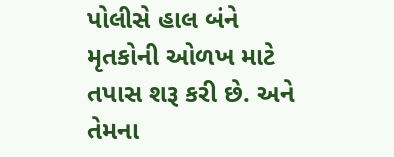પોલીસે હાલ બંને મૃતકોની ઓળખ માટે તપાસ શરૂ કરી છે. અને તેમના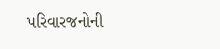પરિવારજનોની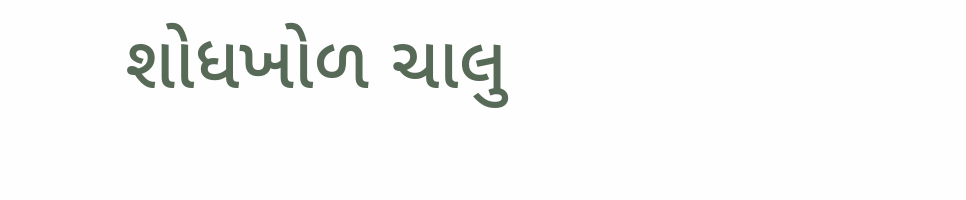શોધખોળ ચાલુ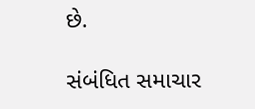છે.

સંબંધિત સમાચાર